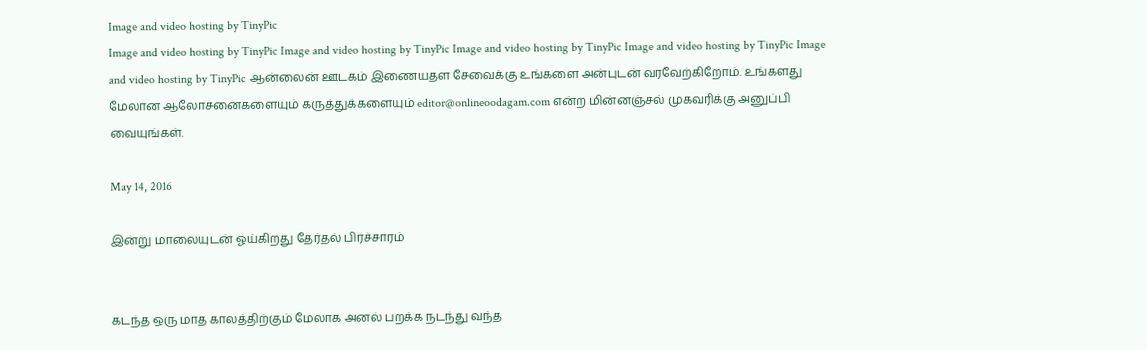Image and video hosting by TinyPic
Image and video hosting by TinyPic Image and video hosting by TinyPic Image and video hosting by TinyPic Image and video hosting by TinyPic Image and video hosting by TinyPic ஆன்லைன் ஊடகம் இணையதள சேவைக்கு உங்களை அன்புடன் வரவேற்கிறோம். உங்களது மேலான ஆலோசனைகளையும் கருத்துக்களையும் editor@onlineoodagam.com என்ற மின்னஞ்சல் முகவரிக்கு அனுப்பி வையுங்கள்.

May 14, 2016

இன்று மாலையுடன் ஓய்கிறது தேர்தல் பிரச்சாரம்


கடந்த ஒரு மாத காலத்திற்கும் மேலாக அனல் பறக்க நடந்து வந்த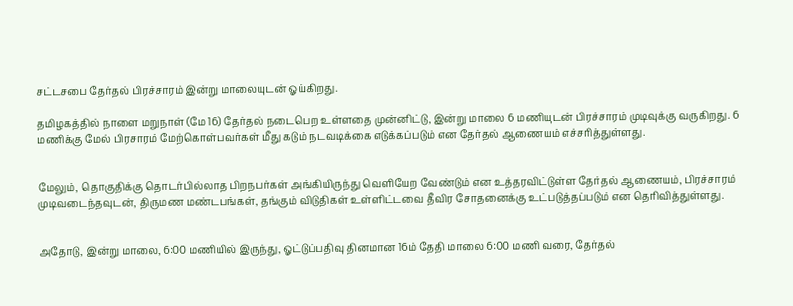சட்டசபை தேர்தல் பிரச்சாரம் இன்று மாலையுடன் ஓய்கிறது.

தமிழகத்தில் நாளை மறுநாள் (மே 16) தேர்தல் நடைபெற உள்ளதை முன்னிட்டு, இன்று மாலை 6 மணியுடன் பிரச்சாரம் முடிவுக்கு வருகிறது. 6 மணிக்கு மேல் பிரசாரம் மேற்கொள்பவர்கள் மீது கடும் நடவடிக்கை எடுக்கப்படும் என தேர்தல் ஆணையம் எச்சரித்துள்ளது.


மேலும், தொகுதிக்கு தொடர்பில்லாத பிறநபர்கள் அங்கியிருந்து வெளியேற வேண்டும் என உத்தரவிட்டுள்ள தேர்தல் ஆணையம், பிரச்சாரம் முடிவடைந்தவுடன், திருமண மண்டபங்கள், தங்கும் விடுதிகள் உள்ளிட்டவை தீவிர சோதனைக்கு உட்படுத்தப்படும் என தெரிவித்துள்ளது.


அதோடு, இன்று மாலை, 6:00 மணியில் இருந்து, ஓட்டுப்பதிவு தினமான 16ம் தேதி மாலை 6:00 மணி வரை, தேர்தல்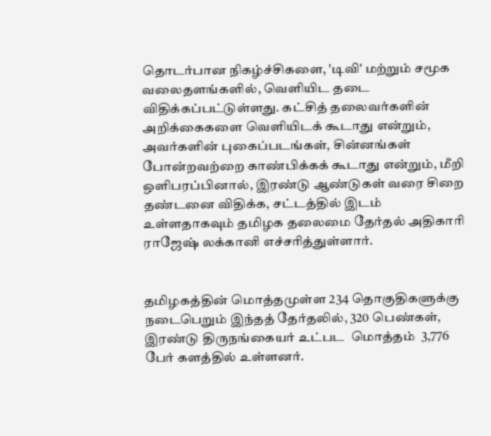தொடர்பான நிகழ்ச்சிகளை, 'டிவி' மற்றும் சமூக வலைதளங்களில், வெளியிட தடை விதிக்கப்பட்டுள்ளது. கட்சித் தலைவர்களின் அறிக்கைகளை வெளியிடக் கூடாது என்றும், அவர்களின் புகைப்படங்கள், சின்னங்கள் போன்றவற்றை காண்பிக்கக் கூடாது என்றும், மீறி ஒளிபரப்பினால், இரண்டு ஆண்டுகள் வரை சிறை தண்டனை விதிக்க, சட்டத்தில் இடம் உள்ளதாகவும் தமிழக தலைமை தேர்தல் அதிகாரி ராஜேஷ் லக்கானி எச்சரித்துள்ளார்.


தமிழகத்தின் மொத்தமுள்ள 234 தொகுதிகளுக்கு நடைபெறும் இந்தத் தேர்தலில், 320 பெண்கள், இரண்டு திருநங்கையர் உட்பட  மொத்தம்  3,776 பேர் களத்தில் உள்ளனர்.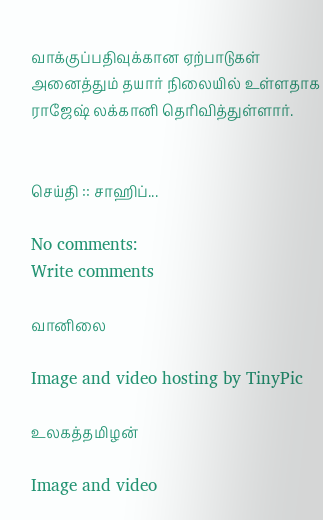வாக்குப்பதிவுக்கான ஏற்பாடுகள் அனைத்தும் தயார் நிலையில் உள்ளதாக ராஜேஷ் லக்கானி தெரிவித்துள்ளார்.


செய்தி :: சாஹிப்...

No comments:
Write comments

வானிலை

Image and video hosting by TinyPic

உலகத்தமிழன்

Image and video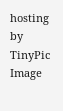hosting by TinyPic
Image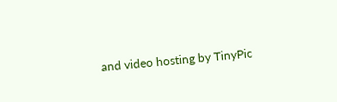and video hosting by TinyPic